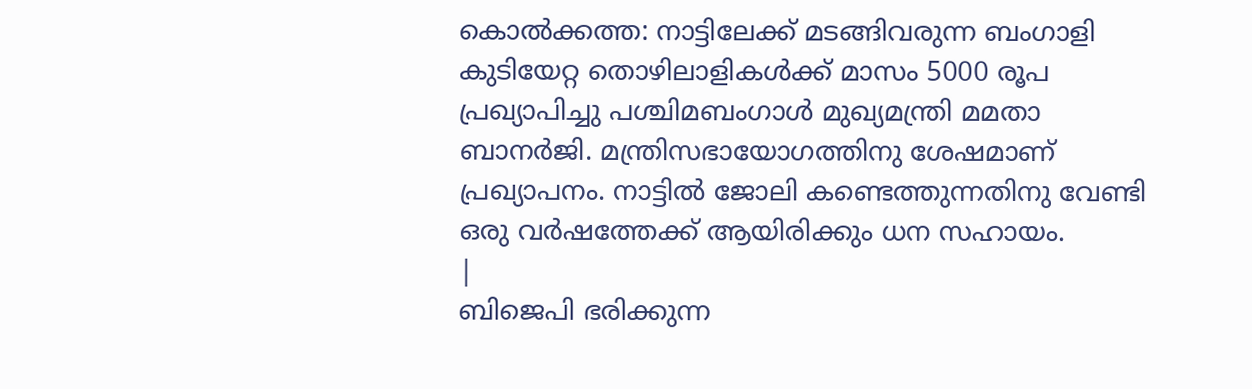കൊൽക്കത്ത: നാട്ടിലേക്ക് മടങ്ങിവരുന്ന ബംഗാളി കുടിയേറ്റ തൊഴിലാളികൾക്ക് മാസം 5000 രൂപ പ്രഖ്യാപിച്ചു പശ്ചിമബംഗാൾ മുഖ്യമന്ത്രി മമതാ ബാനർജി. മന്ത്രിസഭായോഗത്തിനു ശേഷമാണ് പ്രഖ്യാപനം. നാട്ടിൽ ജോലി കണ്ടെത്തുന്നതിനു വേണ്ടി ഒരു വർഷത്തേക്ക് ആയിരിക്കും ധന സഹായം.
|
ബിജെപി ഭരിക്കുന്ന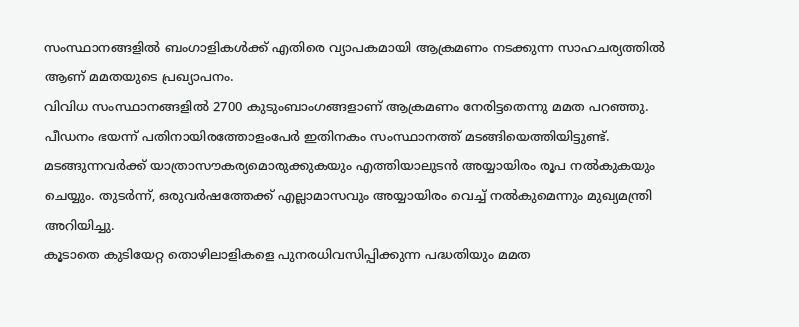സംസ്ഥാനങ്ങളിൽ ബംഗാളികൾക്ക് എതിരെ വ്യാപകമായി ആക്രമണം നടക്കുന്ന സാഹചര്യത്തിൽ ആണ് മമതയുടെ പ്രഖ്യാപനം.
വിവിധ സംസ്ഥാനങ്ങളിൽ 2700 കുടുംബാംഗങ്ങളാണ് ആക്രമണം നേരിട്ടതെന്നു മമത പറഞ്ഞു. പീഡനം ഭയന്ന് പതിനായിരത്തോളംപേർ ഇതിനകം സംസ്ഥാനത്ത് മടങ്ങിയെത്തിയിട്ടുണ്ട്. മടങ്ങുന്നവർക്ക് യാത്രാസൗകര്യമൊരുക്കുകയും എത്തിയാലുടൻ അയ്യായിരം രൂപ നൽകുകയും ചെയ്യും. തുടർന്ന്, ഒരുവർഷത്തേക്ക് എല്ലാമാസവും അയ്യായിരം വെച്ച് നൽകുമെന്നും മുഖ്യമന്ത്രി അറിയിച്ചു.
കൂടാതെ കുടിയേറ്റ തൊഴിലാളികളെ പുനരധിവസിപ്പിക്കുന്ന പദ്ധതിയും മമത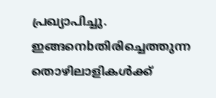പ്രഖ്യാപിച്ചു. ഇങ്ങനെbതിരിച്ചെത്തുന്ന തൊഴിലാളികൾക്ക്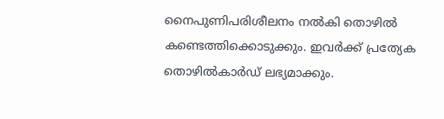നൈപുണിപരിശീലനം നൽകി തൊഴിൽ കണ്ടെത്തിക്കൊടുക്കും. ഇവർക്ക് പ്രത്യേക തൊഴിൽകാർഡ് ലഭ്യമാക്കും.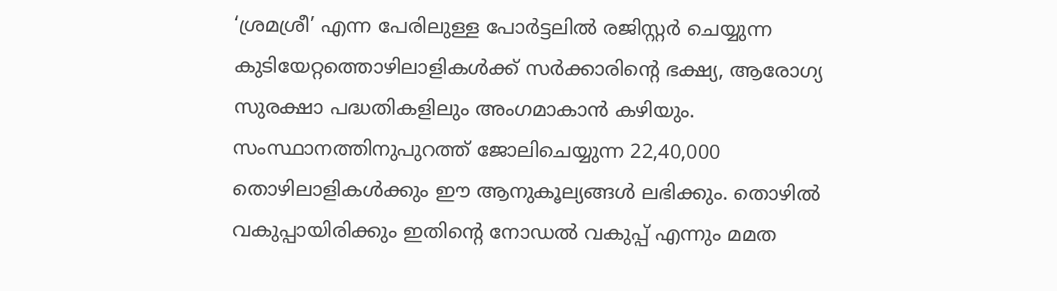‘ശ്രമശ്രീ’ എന്ന പേരിലുള്ള പോർട്ടലിൽ രജിസ്റ്റർ ചെയ്യുന്ന കുടിയേറ്റത്തൊഴിലാളികൾക്ക് സർക്കാരിന്റെ ഭക്ഷ്യ, ആരോഗ്യ സുരക്ഷാ പദ്ധതികളിലും അംഗമാകാൻ കഴിയും. സംസ്ഥാനത്തിനുപുറത്ത് ജോലിചെയ്യുന്ന 22,40,000 തൊഴിലാളികൾക്കും ഈ ആനുകൂല്യങ്ങൾ ലഭിക്കും. തൊഴിൽ വകുപ്പായിരിക്കും ഇതിന്റെ നോഡൽ വകുപ്പ് എന്നും മമത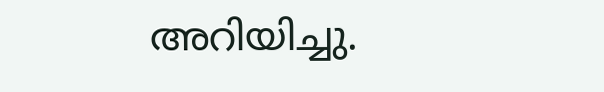അറിയിച്ചു.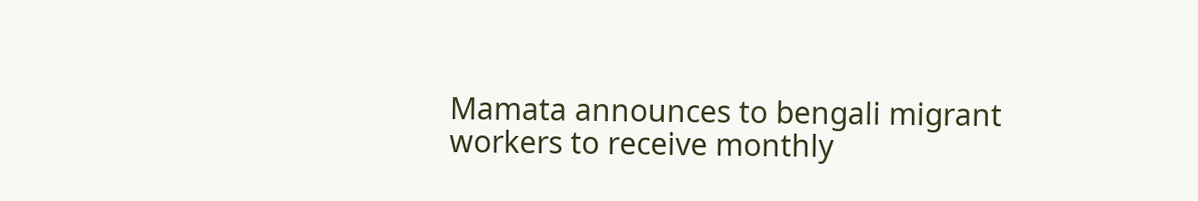Mamata announces to bengali migrant workers to receive monthly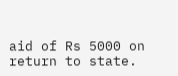aid of Rs 5000 on return to state.